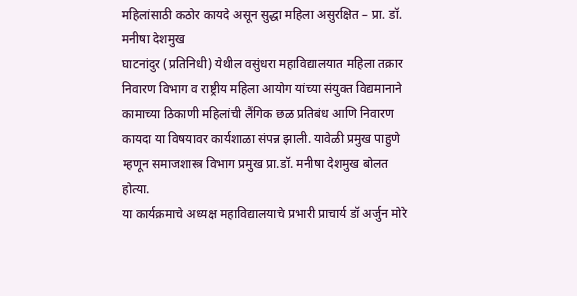महिलांसाठी कठोर कायदे असून सुद्धा महिला असुरक्षित – प्रा. डॉ. मनीषा देशमुख
घाटनांदुर (प्रतिनिधी) येथील वसुंधरा महाविद्यालयात महिला तक्रार निवारण विभाग व राष्ट्रीय महिला आयोग यांच्या संयुक्त विद्यमानाने कामाच्या ठिकाणी महिलांची लैंगिक छळ प्रतिबंध आणि निवारण कायदा या विषयावर कार्यशाळा संपन्न झाली. यावेळी प्रमुख पाहुणे म्हणून समाजशास्त्र विभाग प्रमुख प्रा.डॉ. मनीषा देशमुख बोलत होत्या.
या कार्यक्रमाचे अध्यक्ष महाविद्यालयाचे प्रभारी प्राचार्य डॉ अर्जुन मोरे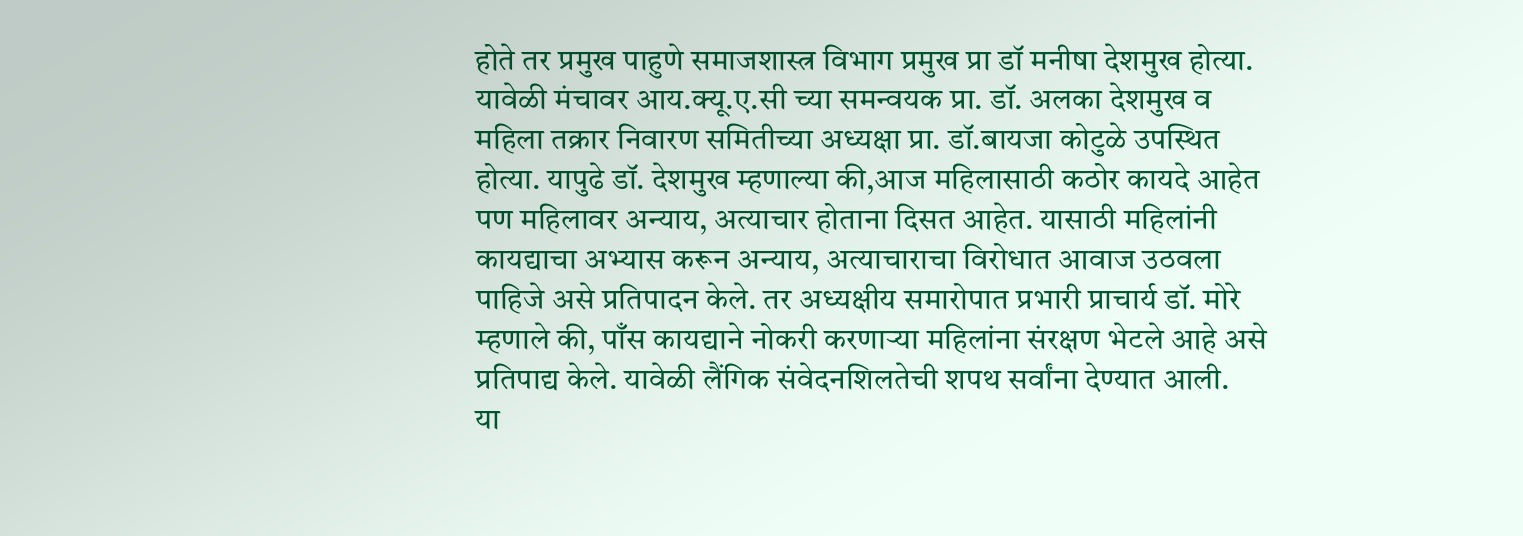होते तर प्रमुख पाहुणे समाजशास्त्र विभाग प्रमुख प्रा डॉ मनीषा देशमुख होत्या. यावेळी मंचावर आय.क्यू.ए.सी च्या समन्वयक प्रा. डॉ. अलका देशमुख व महिला तक्रार निवारण समितीच्या अध्यक्षा प्रा. डॉ.बायजा कोटुळे उपस्थित होत्या. यापुढे डॉ. देशमुख म्हणाल्या की,आज महिलासाठी कठोर कायदे आहेत पण महिलावर अन्याय, अत्याचार होताना दिसत आहेत. यासाठी महिलांनी कायद्याचा अभ्यास करून अन्याय, अत्याचाराचा विरोधात आवाज उठवला पाहिजे असे प्रतिपादन केले. तर अध्यक्षीय समारोपात प्रभारी प्राचार्य डॉ. मोरे म्हणाले की, पाँस कायद्याने नोकरी करणाऱ्या महिलांना संरक्षण भेटले आहे असे प्रतिपाद्य केले. यावेळी लैंगिक संवेदनशिलतेची शपथ सर्वांना देण्यात आली.
या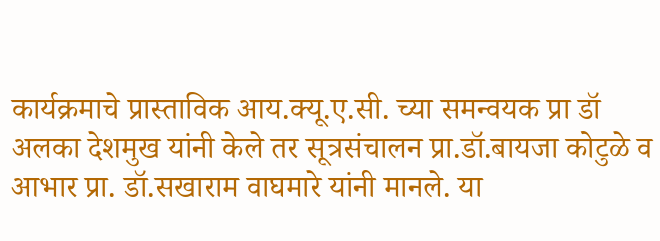कार्यक्रमाचे प्रास्ताविक आय.क्यू.ए.सी. च्या समन्वयक प्रा डॉ अलका देशमुख यांनी केले तर सूत्रसंचालन प्रा.डॉ.बायजा कोटुळे व आभार प्रा. डॉ.सखाराम वाघमारे यांनी मानले. या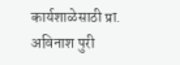कार्यशाळेसाठी प्रा. अविनाश पुरी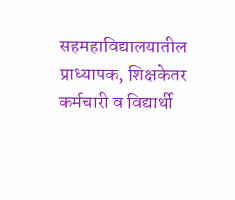सहमहाविद्यालयातील प्राध्यापक, शिक्षकेतर कर्मचारी व विद्यार्थी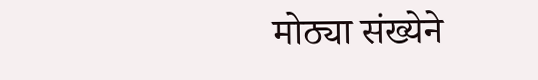मोठ्या संख्येने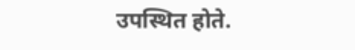उपस्थित होते.